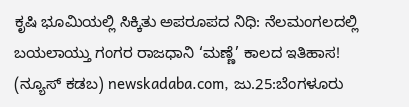ಕೃಷಿ ಭೂಮಿಯಲ್ಲಿ ಸಿಕ್ಕಿತು ಅಪರೂಪದ ನಿಧಿ: ನೆಲಮಂಗಲದಲ್ಲಿ ಬಯಲಾಯ್ತು ಗಂಗರ ರಾಜಧಾನಿ ‘ಮಣ್ಣೆ’ ಕಾಲದ ಇತಿಹಾಸ!
(ನ್ಯೂಸ್ ಕಡಬ) newskadaba.com, ಜು.25:ಬೆಂಗಳೂರು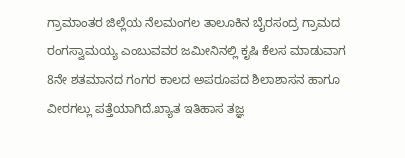ಗ್ರಾಮಾಂತರ ಜಿಲ್ಲೆಯ ನೆಲಮಂಗಲ ತಾಲೂಕಿನ ಬೈರಸಂದ್ರ ಗ್ರಾಮದ ರಂಗಸ್ವಾಮಯ್ಯ ಎಂಬುವವರ ಜಮೀನಿನಲ್ಲಿ ಕೃಷಿ ಕೆಲಸ ಮಾಡುವಾಗ 8ನೇ ಶತಮಾನದ ಗಂಗರ ಕಾಲದ ಅಪರೂಪದ ಶಿಲಾಶಾಸನ ಹಾಗೂ ವೀರಗಲ್ಲು ಪತ್ತೆಯಾಗಿದೆ.ಖ್ಯಾತ ಇತಿಹಾಸ ತಜ್ಞ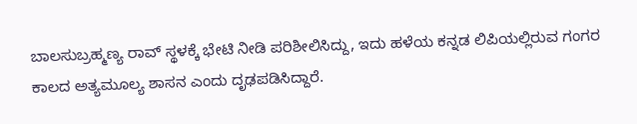ಬಾಲಸುಬ್ರಹ್ಮಣ್ಯ ರಾವ್ ಸ್ಥಳಕ್ಕೆ ಭೇಟಿ ನೀಡಿ ಪರಿಶೀಲಿಸಿದ್ದು, ಇದು ಹಳೆಯ ಕನ್ನಡ ಲಿಪಿಯಲ್ಲಿರುವ ಗಂಗರ ಕಾಲದ ಅತ್ಯಮೂಲ್ಯ ಶಾಸನ ಎಂದು ದೃಢಪಡಿಸಿದ್ದಾರೆ.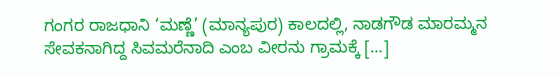ಗಂಗರ ರಾಜಧಾನಿ ‘ಮಣ್ಣೆ’ (ಮಾನ್ಯಪುರ) ಕಾಲದಲ್ಲಿ, ನಾಡಗೌಡ ಮಾರಮ್ಮನ ಸೇವಕನಾಗಿದ್ದ ಸಿವಮರೆನಾದಿ ಎಂಬ ವೀರನು ಗ್ರಾಮಕ್ಕೆ […]